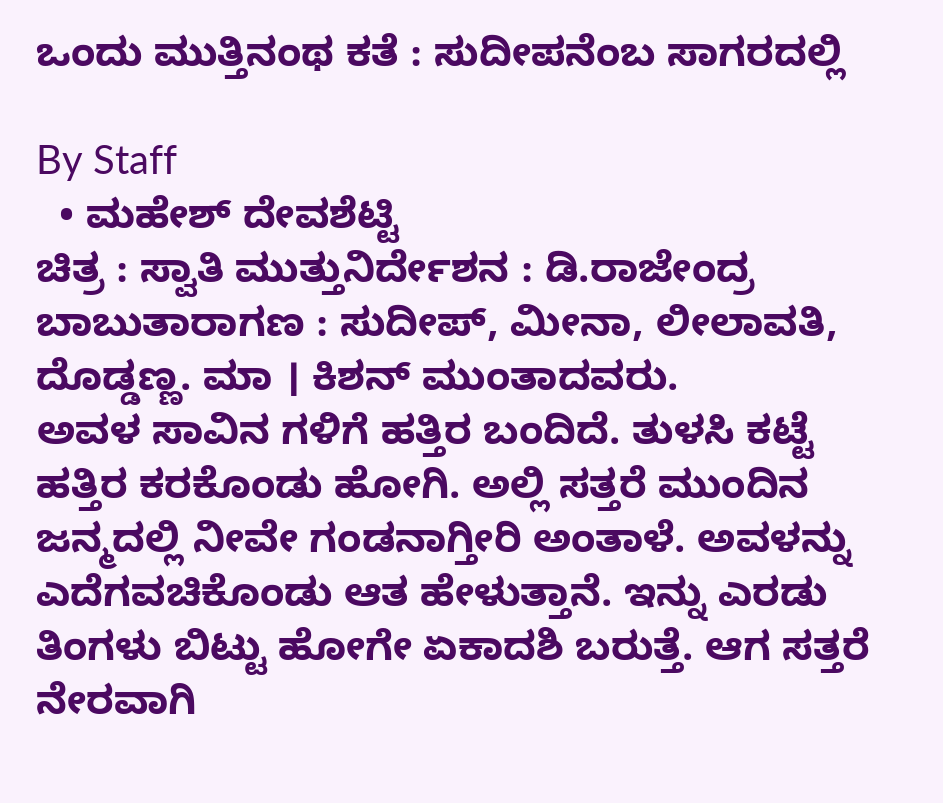ಒಂದು ಮುತ್ತಿನಂಥ ಕತೆ : ಸುದೀಪನೆಂಬ ಸಾಗರದಲ್ಲಿ

By Staff
  • ಮಹೇಶ್‌ ದೇವಶೆಟ್ಟಿ
ಚಿತ್ರ : ಸ್ವಾತಿ ಮುತ್ತುನಿರ್ದೇಶನ : ಡಿ.ರಾಜೇಂದ್ರ ಬಾಬುತಾರಾಗಣ : ಸುದೀಪ್‌, ಮೀನಾ, ಲೀಲಾವತಿ, ದೊಡ್ಡಣ್ಣ. ಮಾ । ಕಿಶನ್‌ ಮುಂತಾದವರು.
ಅವಳ ಸಾವಿನ ಗಳಿಗೆ ಹತ್ತಿರ ಬಂದಿದೆ. ತುಳಸಿ ಕಟ್ಟೆ ಹತ್ತಿರ ಕರಕೊಂಡು ಹೋಗಿ. ಅಲ್ಲಿ ಸತ್ತರೆ ಮುಂದಿನ ಜನ್ಮದಲ್ಲಿ ನೀವೇ ಗಂಡನಾಗ್ತೀರಿ ಅಂತಾಳೆ. ಅವಳನ್ನು ಎದೆಗವಚಿಕೊಂಡು ಆತ ಹೇಳುತ್ತಾನೆ. ಇನ್ನು ಎರಡು ತಿಂಗಳು ಬಿಟ್ಟು ಹೋಗೇ ಏಕಾದಶಿ ಬರುತ್ತೆ. ಆಗ ಸತ್ತರೆ ನೇರವಾಗಿ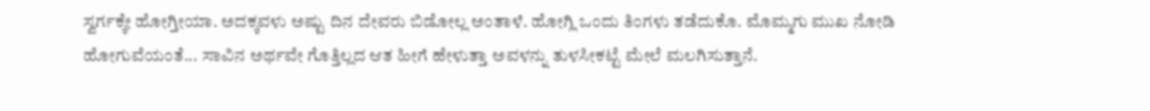ಸ್ವರ್ಗಕ್ಕೇ ಹೋಗ್ತೀಯಾ. ಅದಕ್ಕವಳು ಅಷ್ಟು ದಿನ ದೇವರು ಬಿಡೋಲ್ಲ ಅಂತಾಳೆ. ಹೋಗ್ಲಿ ಒಂದು ತಿಂಗಳು ತಡೆದುಕೊ. ಮೊಮ್ಮಗು ಮುಖ ನೋಡಿ ಹೋಗುವೆಯಂತೆ... ಸಾವಿನ ಅರ್ಥವೇ ಗೊತ್ತಿಲ್ಲದ ಆತ ಹೀಗೆ ಹೇಳುತ್ತಾ ಅವಳನ್ನು ತುಳಸೀಕಟ್ಟೆ ಮೇಲೆ ಮಲಗಿಸುತ್ತಾನೆ.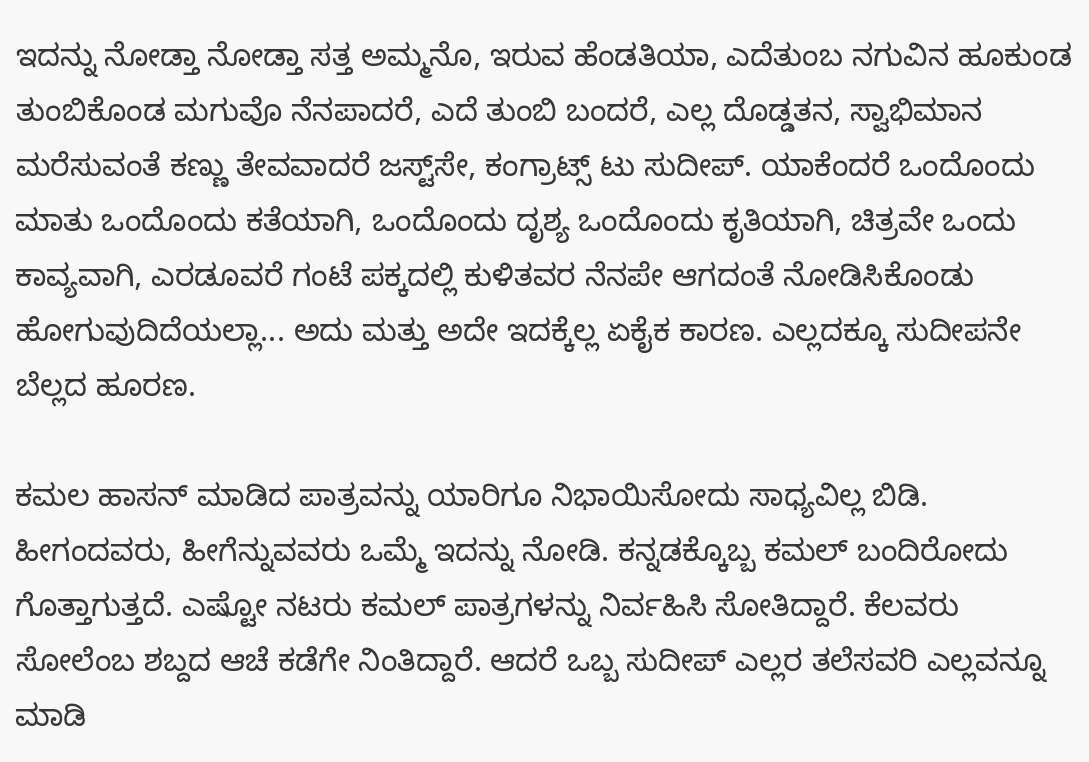ಇದನ್ನು ನೋಡ್ತಾ ನೋಡ್ತಾ ಸತ್ತ ಅಮ್ಮನೊ, ಇರುವ ಹೆಂಡತಿಯಾ, ಎದೆತುಂಬ ನಗುವಿನ ಹೂಕುಂಡ ತುಂಬಿಕೊಂಡ ಮಗುವೊ ನೆನಪಾದರೆ, ಎದೆ ತುಂಬಿ ಬಂದರೆ, ಎಲ್ಲ ದೊಡ್ಡತನ, ಸ್ವಾಭಿಮಾನ ಮರೆಸುವಂತೆ ಕಣ್ಣು ತೇವವಾದರೆ ಜಸ್ಟ್‌ಸೇ, ಕಂಗ್ರಾಟ್ಸ್‌ ಟು ಸುದೀಪ್‌. ಯಾಕೆಂದರೆ ಒಂದೊಂದು ಮಾತು ಒಂದೊಂದು ಕತೆಯಾಗಿ, ಒಂದೊಂದು ದೃಶ್ಯ ಒಂದೊಂದು ಕೃತಿಯಾಗಿ, ಚಿತ್ರವೇ ಒಂದು ಕಾವ್ಯವಾಗಿ, ಎರಡೂವರೆ ಗಂಟೆ ಪಕ್ಕದಲ್ಲಿ ಕುಳಿತವರ ನೆನಪೇ ಆಗದಂತೆ ನೋಡಿಸಿಕೊಂಡು ಹೋಗುವುದಿದೆಯಲ್ಲಾ... ಅದು ಮತ್ತು ಅದೇ ಇದಕ್ಕೆಲ್ಲ ಏಕೈಕ ಕಾರಣ. ಎಲ್ಲದಕ್ಕೂ ಸುದೀಪನೇ ಬೆಲ್ಲದ ಹೂರಣ.

ಕಮಲ ಹಾಸನ್‌ ಮಾಡಿದ ಪಾತ್ರವನ್ನು ಯಾರಿಗೂ ನಿಭಾಯಿಸೋದು ಸಾಧ್ಯವಿಲ್ಲ ಬಿಡಿ. ಹೀಗಂದವರು, ಹೀಗೆನ್ನುವವರು ಒಮ್ಮೆ ಇದನ್ನು ನೋಡಿ. ಕನ್ನಡಕ್ಕೊಬ್ಬ ಕಮಲ್‌ ಬಂದಿರೋದು ಗೊತ್ತಾಗುತ್ತದೆ. ಎಷ್ಟೋ ನಟರು ಕಮಲ್‌ ಪಾತ್ರಗಳನ್ನು ನಿರ್ವಹಿಸಿ ಸೋತಿದ್ದಾರೆ. ಕೆಲವರು ಸೋಲೆಂಬ ಶಬ್ದದ ಆಚೆ ಕಡೆಗೇ ನಿಂತಿದ್ದಾರೆ. ಆದರೆ ಒಬ್ಬ ಸುದೀಪ್‌ ಎಲ್ಲರ ತಲೆಸವರಿ ಎಲ್ಲವನ್ನೂ ಮಾಡಿ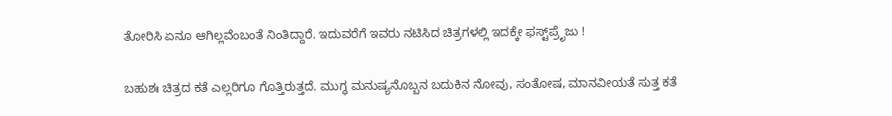ತೋರಿಸಿ ಏನೂ ಆಗಿಲ್ಲವೆಂಬಂತೆ ನಿಂತಿದ್ದಾರೆ. ಇದುವರೆಗೆ ಇವರು ನಟಿಸಿದ ಚಿತ್ರಗಳಲ್ಲಿ ಇದಕ್ಕೇ ಫಸ್ಟ್‌ಪ್ರೆೃಜು !

ಬಹುಶಃ ಚಿತ್ರದ ಕತೆ ಎಲ್ಲರಿಗೂ ಗೊತ್ತಿರುತ್ತದೆ. ಮುಗ್ಧ ಮನುಷ್ಯನೊಬ್ಬನ ಬದುಕಿನ ನೋವು, ಸಂತೋಷ, ಮಾನವೀಯತೆ ಸುತ್ತ ಕತೆ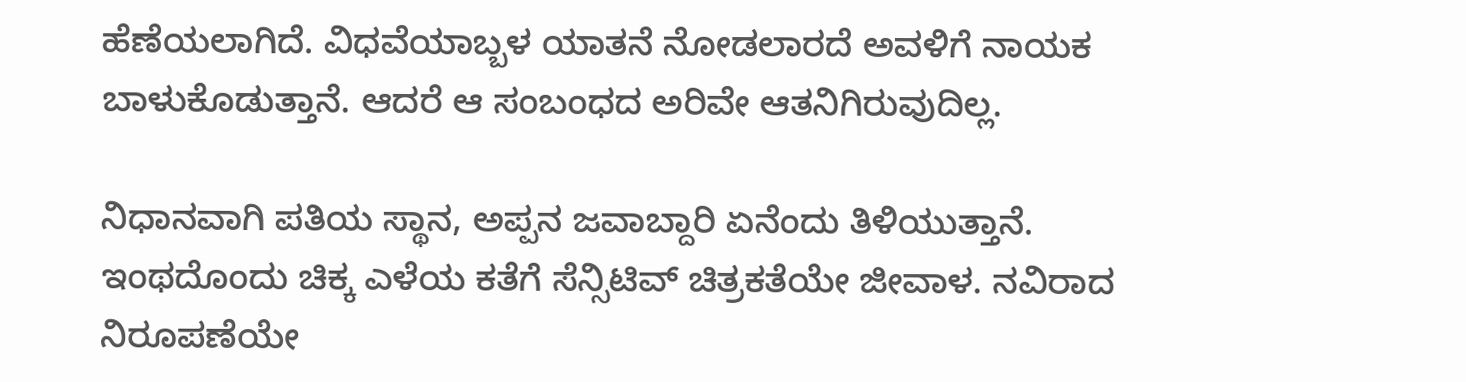ಹೆಣೆಯಲಾಗಿದೆ. ವಿಧವೆಯಾಬ್ಬಳ ಯಾತನೆ ನೋಡಲಾರದೆ ಅವಳಿಗೆ ನಾಯಕ ಬಾಳುಕೊಡುತ್ತಾನೆ. ಆದರೆ ಆ ಸಂಬಂಧದ ಅರಿವೇ ಆತನಿಗಿರುವುದಿಲ್ಲ.

ನಿಧಾನವಾಗಿ ಪತಿಯ ಸ್ಥಾನ, ಅಪ್ಪನ ಜವಾಬ್ದಾರಿ ಏನೆಂದು ತಿಳಿಯುತ್ತಾನೆ. ಇಂಥದೊಂದು ಚಿಕ್ಕ ಎಳೆಯ ಕತೆಗೆ ಸೆನ್ಸಿಟಿವ್‌ ಚಿತ್ರಕತೆಯೇ ಜೀವಾಳ. ನವಿರಾದ ನಿರೂಪಣೆಯೇ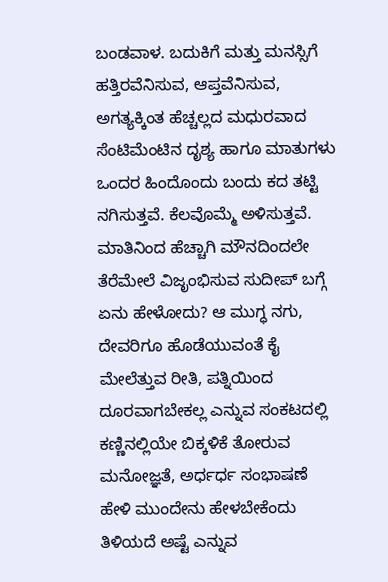ಬಂಡವಾಳ. ಬದುಕಿಗೆ ಮತ್ತು ಮನಸ್ಸಿಗೆ ಹತ್ತಿರವೆನಿಸುವ, ಆಪ್ತವೆನಿಸುವ, ಅಗತ್ಯಕ್ಕಿಂತ ಹೆಚ್ಚಲ್ಲದ ಮಧುರವಾದ ಸೆಂಟಿಮೆಂಟಿನ ದೃಶ್ಯ ಹಾಗೂ ಮಾತುಗಳು ಒಂದರ ಹಿಂದೊಂದು ಬಂದು ಕದ ತಟ್ಟಿ ನಗಿಸುತ್ತವೆ. ಕೆಲವೊಮ್ಮೆ ಅಳಿಸುತ್ತವೆ. ಮಾತಿನಿಂದ ಹೆಚ್ಚಾಗಿ ಮೌನದಿಂದಲೇ ತೆರೆಮೇಲೆ ವಿಜೃಂಭಿಸುವ ಸುದೀಪ್‌ ಬಗ್ಗೆ ಏನು ಹೇಳೋದು? ಆ ಮುಗ್ಧ ನಗು, ದೇವರಿಗೂ ಹೊಡೆಯುವಂತೆ ಕೈ ಮೇಲೆತ್ತುವ ರೀತಿ, ಪತ್ನಿಯಿಂದ ದೂರವಾಗಬೇಕಲ್ಲ ಎನ್ನುವ ಸಂಕಟದಲ್ಲಿ ಕಣ್ಣಿನಲ್ಲಿಯೇ ಬಿಕ್ಕಳಿಕೆ ತೋರುವ ಮನೋಜ್ಞತೆ, ಅರ್ಧರ್ಧ ಸಂಭಾಷಣೆ ಹೇಳಿ ಮುಂದೇನು ಹೇಳಬೇಕೆಂದು ತಿಳಿಯದೆ ಅಷ್ಟೆ ಎನ್ನುವ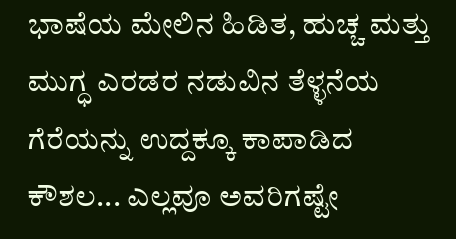ಭಾಷೆಯ ಮೇಲಿನ ಹಿಡಿತ, ಹುಚ್ಚ ಮತ್ತು ಮುಗ್ಧ ಎರಡರ ನಡುವಿನ ತೆಳ್ಳನೆಯ ಗೆರೆಯನ್ನು ಉದ್ದಕ್ಕೂ ಕಾಪಾಡಿದ ಕೌಶಲ... ಎಲ್ಲವೂ ಅವರಿಗಷ್ಟೇ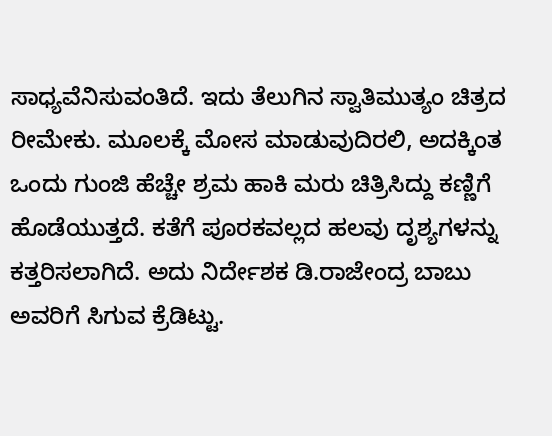ಸಾಧ್ಯವೆನಿಸುವಂತಿದೆ. ಇದು ತೆಲುಗಿನ ಸ್ವಾತಿಮುತ್ಯಂ ಚಿತ್ರದ ರೀಮೇಕು. ಮೂಲಕ್ಕೆ ಮೋಸ ಮಾಡುವುದಿರಲಿ, ಅದಕ್ಕಿಂತ ಒಂದು ಗುಂಜಿ ಹೆಚ್ಚೇ ಶ್ರಮ ಹಾಕಿ ಮರು ಚಿತ್ರಿಸಿದ್ದು ಕಣ್ಣಿಗೆ ಹೊಡೆಯುತ್ತದೆ. ಕತೆಗೆ ಪೂರಕವಲ್ಲದ ಹಲವು ದೃಶ್ಯಗಳನ್ನು ಕತ್ತರಿಸಲಾಗಿದೆ. ಅದು ನಿರ್ದೇಶಕ ಡಿ.ರಾಜೇಂದ್ರ ಬಾಬು ಅವರಿಗೆ ಸಿಗುವ ಕ್ರೆಡಿಟ್ಟು.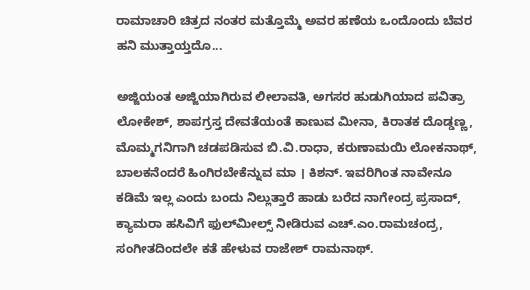ರಾಮಾಚಾರಿ ಚಿತ್ರದ ನಂತರ ಮತ್ತೊಮ್ಮೆ ಅವರ ಹಣೆಯ ಒಂದೊಂದು ಬೆವರ ಹನಿ ಮುತ್ತಾಯ್ತದೊ...

ಅಜ್ಜಿಯಂತ ಅಜ್ಜಿಯಾಗಿರುವ ಲೀಲಾವತಿ, ಅಗಸರ ಹುಡುಗಿಯಾದ ಪವಿತ್ರಾ ಲೋಕೇಶ್‌, ಶಾಪಗ್ರಸ್ತ ದೇವತೆಯಂತೆ ಕಾಣುವ ಮೀನಾ, ಕಿರಾತಕ ದೊಡ್ಡಣ್ಣ, ಮೊಮ್ಮಗನಿಗಾಗಿ ಚಡಪಡಿಸುವ ಬಿ.ವಿ.ರಾಧಾ, ಕರುಣಾಮಯಿ ಲೋಕನಾಥ್‌, ಬಾಲಕನೆಂದರೆ ಹಿಂಗಿರಬೇಕೆನ್ನುವ ಮಾ । ಕಿಶನ್‌. ಇವರಿಗಿಂತ ನಾವೇನೂ ಕಡಿಮೆ ಇಲ್ಲ ಎಂದು ಬಂದು ನಿಲ್ಲುತ್ತಾರೆ ಹಾಡು ಬರೆದ ನಾಗೇಂದ್ರ ಪ್ರಸಾದ್‌, ಕ್ಯಾಮರಾ ಹಸಿವಿಗೆ ಫುಲ್‌ಮೀಲ್ಸ್‌ ನೀಡಿರುವ ಎಚ್‌.ಎಂ.ರಾಮಚಂದ್ರ, ಸಂಗೀತದಿಂದಲೇ ಕತೆ ಹೇಳುವ ರಾಜೇಶ್‌ ರಾಮನಾಥ್‌.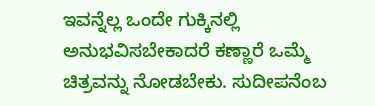ಇವನ್ನೆಲ್ಲ ಒಂದೇ ಗುಕ್ಕಿನಲ್ಲಿ ಅನುಭವಿಸಬೇಕಾದರೆ ಕಣ್ಣಾರೆ ಒಮ್ಮೆ ಚಿತ್ರವನ್ನು ನೋಡಬೇಕು. ಸುದೀಪನೆಂಬ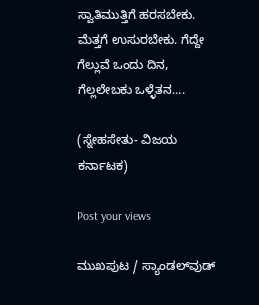ಸ್ವಾತಿಮುತ್ತಿಗೆ ಹರಸಬೇಕು. ಮೆತ್ತಗೆ ಉಸುರಬೇಕು. ಗೆದ್ದೇ ಗೆಲ್ಲುವೆ ಒಂದು ದಿನ, ಗೆಲ್ಲಲೇಬಕು ಒಳ್ಳೆತನ....

(ಸ್ನೇಹಸೇತು- ವಿಜಯ ಕರ್ನಾಟಕ)

Post your views

ಮುಖಪುಟ / ಸ್ಯಾಂಡಲ್‌ವುಡ್‌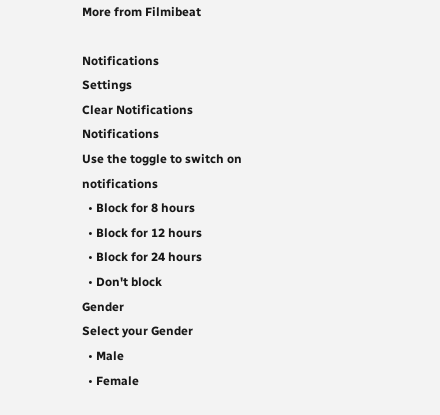More from Filmibeat

Notifications
Settings
Clear Notifications
Notifications
Use the toggle to switch on notifications
  • Block for 8 hours
  • Block for 12 hours
  • Block for 24 hours
  • Don't block
Gender
Select your Gender
  • Male
  • Female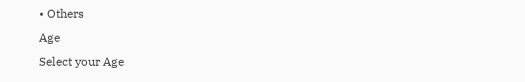• Others
Age
Select your Age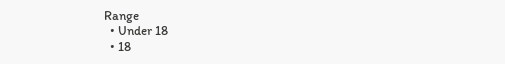Range
  • Under 18
  • 18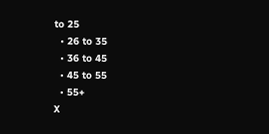to 25
  • 26 to 35
  • 36 to 45
  • 45 to 55
  • 55+
X